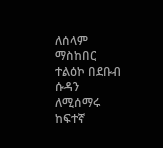ለሰላም ማስከበር ተልዕኮ በደቡብ ሱዳን ለሚሰማሩ ከፍተኛ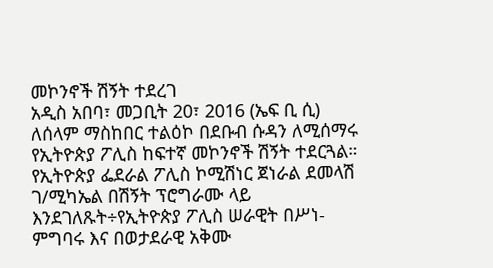መኮንኖች ሽኝት ተደረገ
አዲስ አበባ፣ መጋቢት 20፣ 2016 (ኤፍ ቢ ሲ) ለሰላም ማስከበር ተልዕኮ በደቡብ ሱዳን ለሚሰማሩ የኢትዮጵያ ፖሊስ ከፍተኛ መኮንኖች ሽኝት ተደርጓል።
የኢትዮጵያ ፌደራል ፖሊስ ኮሚሽነር ጀነራል ደመላሽ ገ/ሚካኤል በሽኝት ፕሮግራሙ ላይ እንደገለጹት÷የኢትዮጵያ ፖሊስ ሠራዊት በሥነ-ምግባሩ እና በወታደራዊ አቅሙ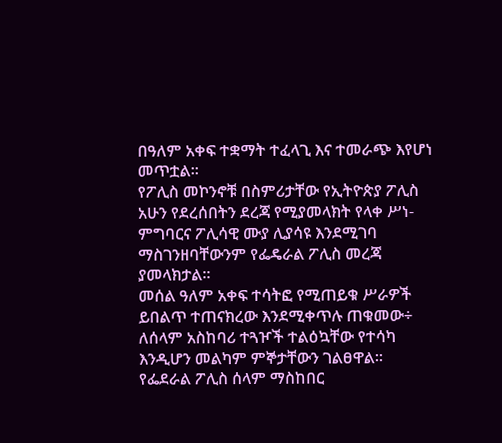በዓለም አቀፍ ተቋማት ተፈላጊ እና ተመራጭ እየሆነ መጥቷል፡፡
የፖሊስ መኮንኖቹ በስምሪታቸው የኢትዮጵያ ፖሊስ አሁን የደረሰበትን ደረጃ የሚያመላክት የላቀ ሥነ-ምግባርና ፖሊሳዊ ሙያ ሊያሳዩ እንደሚገባ ማስገንዘባቸውንም የፌዴራል ፖሊስ መረጃ ያመላክታል።
መሰል ዓለም አቀፍ ተሳትፎ የሚጠይቁ ሥራዎች ይበልጥ ተጠናክረው እንደሚቀጥሉ ጠቁመው÷ ለሰላም አስከባሪ ተጓዦች ተልዕኳቸው የተሳካ እንዲሆን መልካም ምኞታቸውን ገልፀዋል።
የፌደራል ፖሊስ ሰላም ማስከበር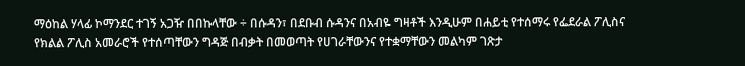ማዕከል ሃላፊ ኮማንደር ተገኝ አጋዥ በበኩላቸው ÷ በሱዳን፣ በደቡብ ሱዳንና በአብዬ ግዛቶች እንዲሁም በሐይቲ የተሰማሩ የፌደራል ፖሊስና የክልል ፖሊስ አመራሮች የተሰጣቸውን ግዳጅ በብቃት በመወጣት የሀገራቸውንና የተቋማቸውን መልካም ገጽታ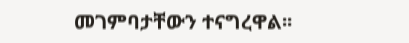መገምባታቸውን ተናግረዋል፡፡